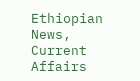Ethiopian News, Current Affairs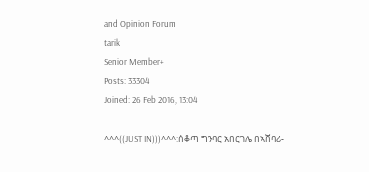and Opinion Forum
tarik
Senior Member+
Posts: 33304
Joined: 26 Feb 2016, 13:04

^^^((JUST IN)))^^^:ሰቆጣ ግንባር አበርገሌ በኣሸባሪ-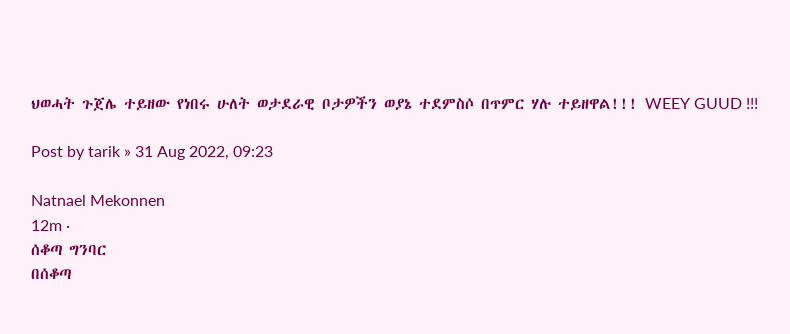ህወሓት ጉጀሌ ተይዘው የነበሩ ሁለት ወታደራዊ ቦታዎችን ወያኔ ተደምስሶ በጥምር ሃሉ ተይዘዋል!!! WEEY GUUD !!!

Post by tarik » 31 Aug 2022, 09:23

Natnael Mekonnen
12m ·
ሰቆጣ ግንባር
በሰቆጣ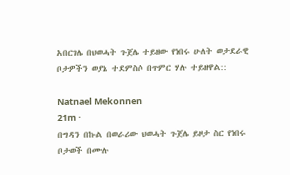አበርገሌ በህወሓት ጉጀሌ ተይዘው የነበሩ ሁለት ወታደራዊ ቦታዎችን ወያኔ ተደምስሶ በጥምር ሃሉ ተይዘዋል::

Natnael Mekonnen
21m ·
በግዳን በኩል በወራሪው ህወሓት ጉጀሌ ይዞታ ስር የነበሩ ቦታወች በሙሉ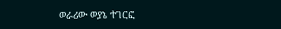ወራሪው ወያኔ ተገርፎ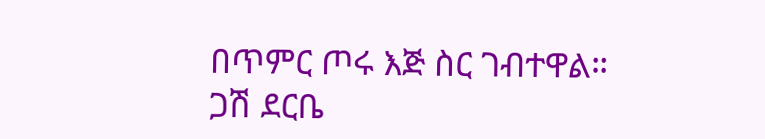በጥምር ጦሩ እጅ ስር ገብተዋል።
ጋሽ ደርቤ